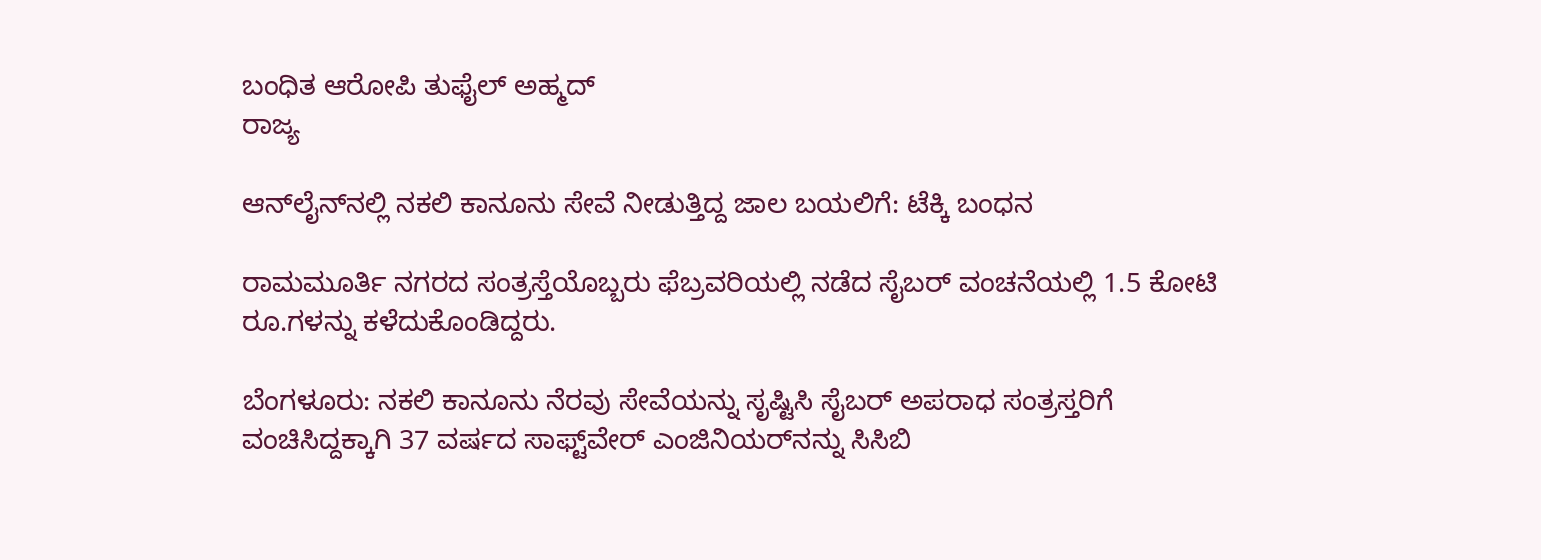ಬಂಧಿತ ಆರೋಪಿ ತುಫೈಲ್ ಅಹ್ಮದ್
ರಾಜ್ಯ

ಆನ್‌ಲೈನ್‌ನಲ್ಲಿ ನಕಲಿ ಕಾನೂನು ಸೇವೆ ನೀಡುತ್ತಿದ್ದ ಜಾಲ ಬಯಲಿಗೆ: ಟೆಕ್ಕಿ ಬಂಧನ

ರಾಮಮೂರ್ತಿ ನಗರದ ಸಂತ್ರಸ್ತೆಯೊಬ್ಬರು ಫೆಬ್ರವರಿಯಲ್ಲಿ ನಡೆದ ಸೈಬರ್ ವಂಚನೆಯಲ್ಲಿ 1.5 ಕೋಟಿ ರೂ.ಗಳನ್ನು ಕಳೆದುಕೊಂಡಿದ್ದರು.

ಬೆಂಗಳೂರು: ನಕಲಿ ಕಾನೂನು ನೆರವು ಸೇವೆಯನ್ನು ಸೃಷ್ಟಿಸಿ ಸೈಬರ್ ಅಪರಾಧ ಸಂತ್ರಸ್ತರಿಗೆ ವಂಚಿಸಿದ್ದಕ್ಕಾಗಿ 37 ವರ್ಷದ ಸಾಫ್ಟ್‌ವೇರ್ ಎಂಜಿನಿಯರ್‌ನನ್ನು ಸಿಸಿಬಿ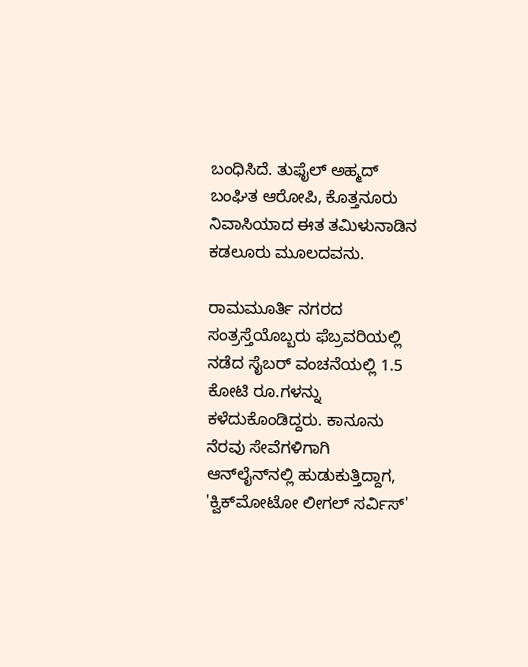ಬಂಧಿಸಿದೆ. ತುಫೈಲ್ ಅಹ್ಮದ್ ಬಂಘಿತ ಆರೋಪಿ, ಕೊತ್ತನೂರು ನಿವಾಸಿಯಾದ ಈತ ತಮಿಳುನಾಡಿನ ಕಡಲೂರು ಮೂಲದವನು.

ರಾಮಮೂರ್ತಿ ನಗರದ ಸಂತ್ರಸ್ತೆಯೊಬ್ಬರು ಫೆಬ್ರವರಿಯಲ್ಲಿ ನಡೆದ ಸೈಬರ್ ವಂಚನೆಯಲ್ಲಿ 1.5 ಕೋಟಿ ರೂ.ಗಳನ್ನು ಕಳೆದುಕೊಂಡಿದ್ದರು. ಕಾನೂನು ನೆರವು ಸೇವೆಗಳಿಗಾಗಿ ಆನ್‌ಲೈನ್‌ನಲ್ಲಿ ಹುಡುಕುತ್ತಿದ್ದಾಗ, 'ಕ್ವಿಕ್‌ಮೋಟೋ ಲೀಗಲ್ ಸರ್ವಿಸ್'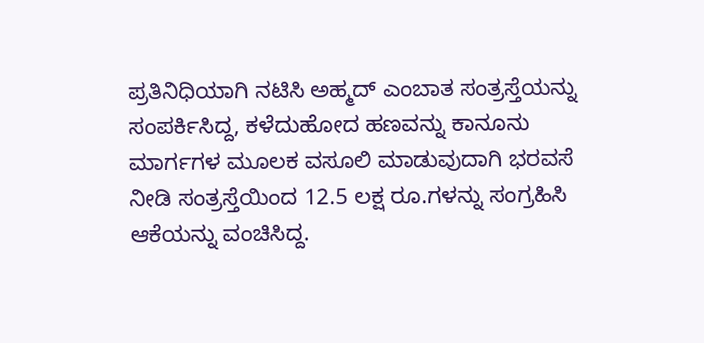ಪ್ರತಿನಿಧಿಯಾಗಿ ನಟಿಸಿ ಅಹ್ಮದ್ ಎಂಬಾತ ಸಂತ್ರಸ್ತೆಯನ್ನು ಸಂಪರ್ಕಿಸಿದ್ದ, ಕಳೆದುಹೋದ ಹಣವನ್ನು ಕಾನೂನು ಮಾರ್ಗಗಳ ಮೂಲಕ ವಸೂಲಿ ಮಾಡುವುದಾಗಿ ಭರವಸೆ ನೀಡಿ ಸಂತ್ರಸ್ತೆಯಿಂದ 12.5 ಲಕ್ಷ ರೂ.ಗಳನ್ನು ಸಂಗ್ರಹಿಸಿ ಆಕೆಯನ್ನು ವಂಚಿಸಿದ್ದ.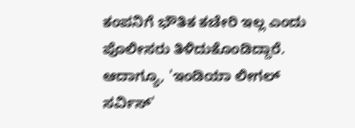ಕಂಪನಿಗೆ ಭೌತಿಕ ಕಚೇರಿ ಇಲ್ಲ ಎಂದು ಪೊಲೀಸರು ತಿಳಿದುಕೊಂಡಿದ್ದಾರೆ. ಆದಾಗ್ಯೂ, 'ಇಂಡಿಯಾ ಲೀಗಲ್ ಸರ್ವಿಸ್'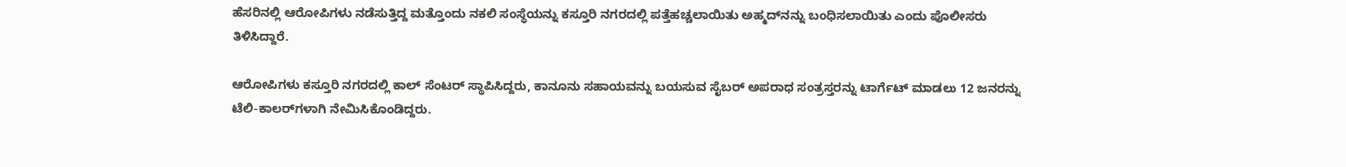ಹೆಸರಿನಲ್ಲಿ ಆರೋಪಿಗಳು ನಡೆಸುತ್ತಿದ್ದ ಮತ್ತೊಂದು ನಕಲಿ ಸಂಸ್ಥೆಯನ್ನು ಕಸ್ತೂರಿ ನಗರದಲ್ಲಿ ಪತ್ತೆಹಚ್ಚಲಾಯಿತು ಅಹ್ಮದ್‌ನನ್ನು ಬಂಧಿಸಲಾಯಿತು ಎಂದು ಪೊಲೀಸರು ತಿಳಿಸಿದ್ದಾರೆ.

ಆರೋಪಿಗಳು ಕಸ್ತೂರಿ ನಗರದಲ್ಲಿ ಕಾಲ್ ಸೆಂಟರ್ ಸ್ಥಾಪಿಸಿದ್ದರು, ಕಾನೂನು ಸಹಾಯವನ್ನು ಬಯಸುವ ಸೈಬರ್ ಅಪರಾಧ ಸಂತ್ರಸ್ತರನ್ನು ಟಾರ್ಗೆಟ್ ಮಾಡಲು 12 ಜನರನ್ನು ಟೆಲಿ-ಕಾಲರ್‌ಗಳಾಗಿ ನೇಮಿಸಿಕೊಂಡಿದ್ದರು.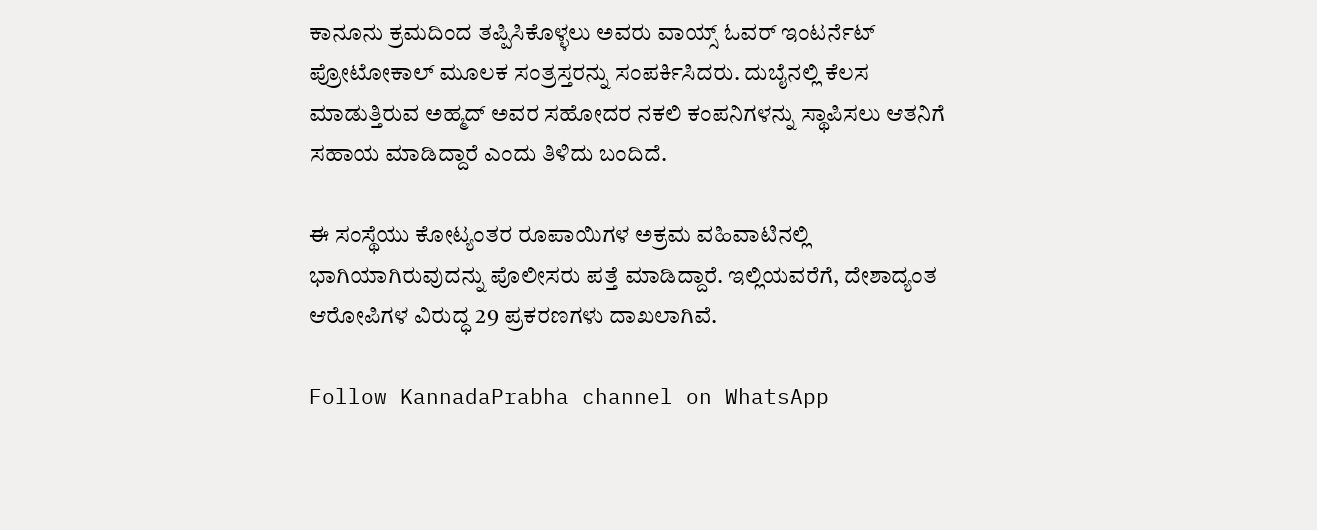ಕಾನೂನು ಕ್ರಮದಿಂದ ತಪ್ಪಿಸಿಕೊಳ್ಳಲು ಅವರು ವಾಯ್ಸ್ ಓವರ್ ಇಂಟರ್ನೆಟ್ ಪ್ರೋಟೋಕಾಲ್ ಮೂಲಕ ಸಂತ್ರಸ್ತರನ್ನು ಸಂಪರ್ಕಿಸಿದರು. ದುಬೈನಲ್ಲಿ ಕೆಲಸ ಮಾಡುತ್ತಿರುವ ಅಹ್ಮದ್ ಅವರ ಸಹೋದರ ನಕಲಿ ಕಂಪನಿಗಳನ್ನು ಸ್ಥಾಪಿಸಲು ಆತನಿಗೆ ಸಹಾಯ ಮಾಡಿದ್ದಾರೆ ಎಂದು ತಿಳಿದು ಬಂದಿದೆ.

ಈ ಸಂಸ್ಥೆಯು ಕೋಟ್ಯಂತರ ರೂಪಾಯಿಗಳ ಅಕ್ರಮ ವಹಿವಾಟಿನಲ್ಲಿ ಭಾಗಿಯಾಗಿರುವುದನ್ನು ಪೊಲೀಸರು ಪತ್ತೆ ಮಾಡಿದ್ದಾರೆ. ಇಲ್ಲಿಯವರೆಗೆ, ದೇಶಾದ್ಯಂತ ಆರೋಪಿಗಳ ವಿರುದ್ಧ 29 ಪ್ರಕರಣಗಳು ದಾಖಲಾಗಿವೆ.

Follow KannadaPrabha channel on WhatsApp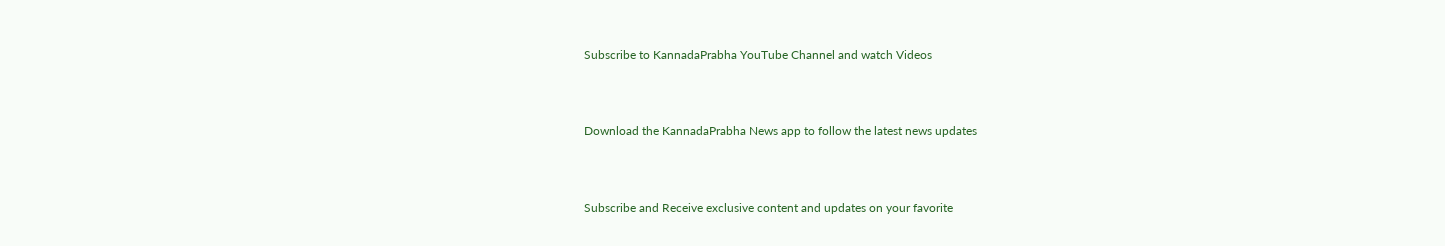Subscribe to KannadaPrabha YouTube Channel and watch Videos



Download the KannadaPrabha News app to follow the latest news updates



Subscribe and Receive exclusive content and updates on your favorite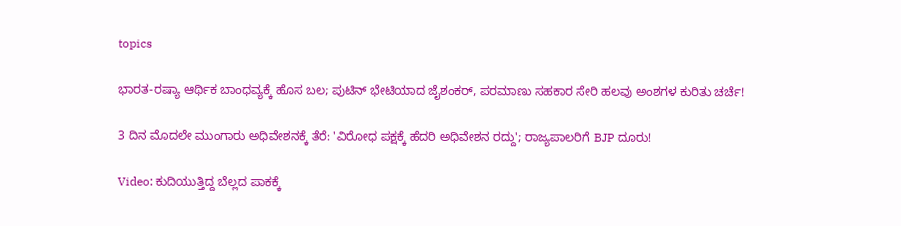topics

ಭಾರತ-ರಷ್ಯಾ ಆರ್ಥಿಕ ಬಾಂಧವ್ಯಕ್ಕೆ ಹೊಸ ಬಲ; ಪುಟಿನ್ ಭೇಟಿಯಾದ ಜೈಶಂಕರ್, ಪರಮಾಣು ಸಹಕಾರ ಸೇರಿ ಹಲವು ಅಂಶಗಳ ಕುರಿತು ಚರ್ಚೆ!

3 ದಿನ ಮೊದಲೇ ಮುಂಗಾರು ಅಧಿವೇಶನಕ್ಕೆ ತೆರೆ: 'ವಿರೋಧ ಪಕ್ಷಕ್ಕೆ ಹೆದರಿ ಅಧಿವೇಶನ ರದ್ದು'; ರಾಜ್ಯಪಾಲರಿಗೆ BJP ದೂರು!

Video: ಕುದಿಯುತ್ತಿದ್ದ ಬೆಲ್ಲದ ಪಾಕಕ್ಕೆ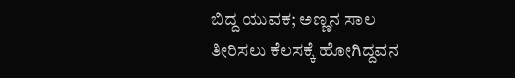ಬಿದ್ದ ಯುವಕ; ಅಣ್ಣನ ಸಾಲ ತೀರಿಸಲು ಕೆಲಸಕ್ಕೆ ಹೋಗಿದ್ದವನ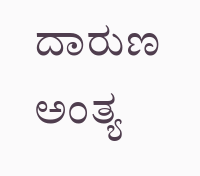ದಾರುಣ ಅಂತ್ಯ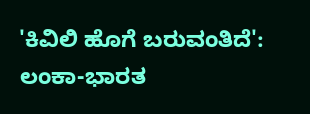'ಕಿವಿಲಿ ಹೊಗೆ ಬರುವಂತಿದೆ': ಲಂಕಾ-ಭಾರತ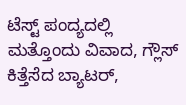ಟೆಸ್ಟ್ ಪಂದ್ಯದಲ್ಲಿ ಮತ್ತೊಂದು ವಿವಾದ, ಗ್ಲೌಸ್ ಕಿತ್ತೆಸೆದ ಬ್ಯಾಟರ್,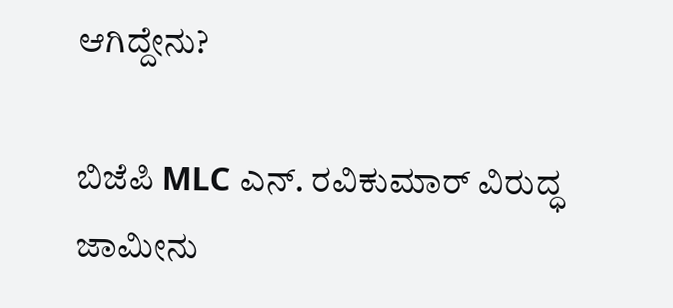ಆಗಿದ್ದೇನು?

ಬಿಜೆಪಿ MLC ಎನ್. ರವಿಕುಮಾರ್‌ ವಿರುದ್ಧ ಜಾಮೀನು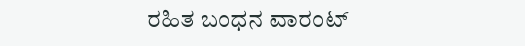ರಹಿತ ಬಂಧನ ವಾರಂಟ್